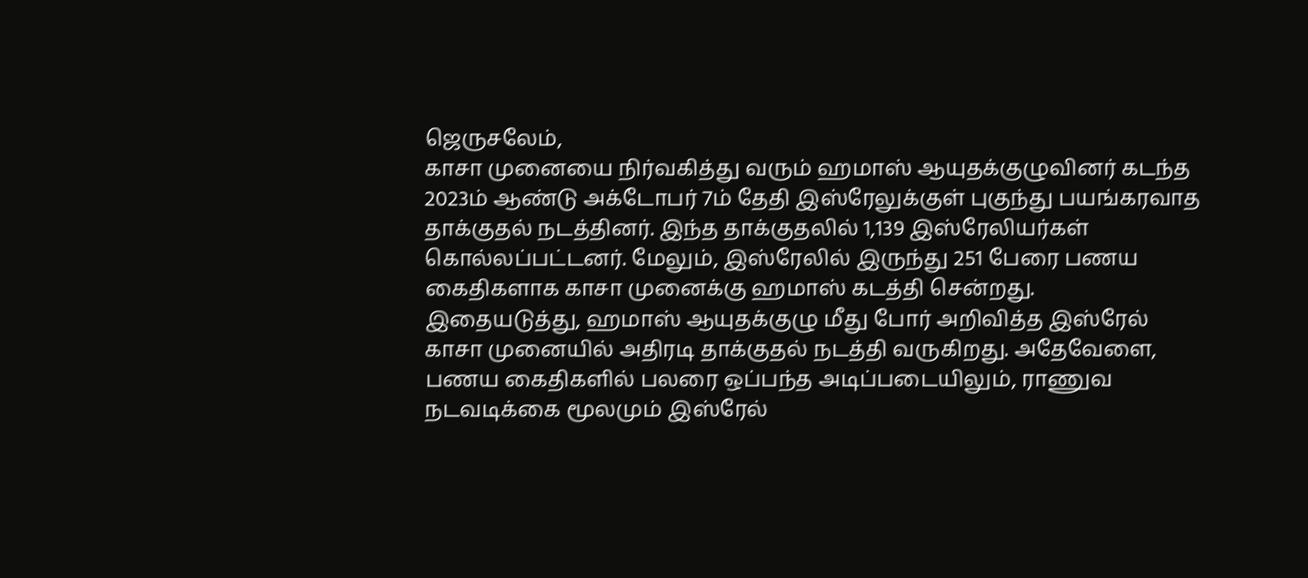ஜெருசலேம்,
காசா முனையை நிர்வகித்து வரும் ஹமாஸ் ஆயுதக்குழுவினர் கடந்த 2023ம் ஆண்டு அக்டோபர் 7ம் தேதி இஸ்ரேலுக்குள் புகுந்து பயங்கரவாத தாக்குதல் நடத்தினர். இந்த தாக்குதலில் 1,139 இஸ்ரேலியர்கள் கொல்லப்பட்டனர். மேலும், இஸ்ரேலில் இருந்து 251 பேரை பணய கைதிகளாக காசா முனைக்கு ஹமாஸ் கடத்தி சென்றது.
இதையடுத்து, ஹமாஸ் ஆயுதக்குழு மீது போர் அறிவித்த இஸ்ரேல் காசா முனையில் அதிரடி தாக்குதல் நடத்தி வருகிறது. அதேவேளை, பணய கைதிகளில் பலரை ஒப்பந்த அடிப்படையிலும், ராணுவ நடவடிக்கை மூலமும் இஸ்ரேல்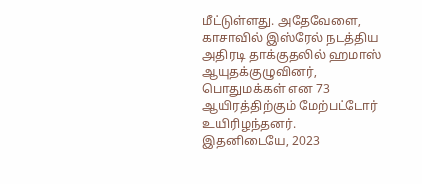மீட்டுள்ளது. அதேவேளை, காசாவில் இஸ்ரேல் நடத்திய அதிரடி தாக்குதலில் ஹமாஸ் ஆயுதக்குழுவினர், பொதுமக்கள் என 73 ஆயிரத்திற்கும் மேற்பட்டோர் உயிரிழந்தனர்.
இதனிடையே, 2023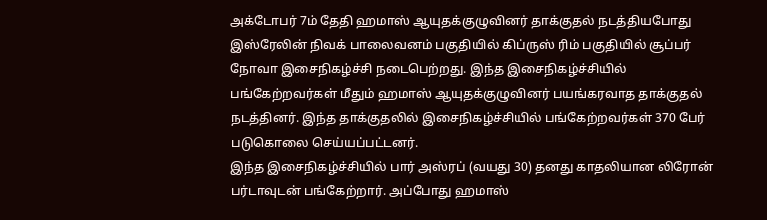அக்டோபர் 7ம் தேதி ஹமாஸ் ஆயுதக்குழுவினர் தாக்குதல் நடத்தியபோது இஸ்ரேலின் நிவக் பாலைவனம் பகுதியில் கிப்ருஸ் ரிம் பகுதியில் சூப்பர் நோவா இசைநிகழ்ச்சி நடைபெற்றது. இந்த இசைநிகழ்ச்சியில் பங்கேற்றவர்கள் மீதும் ஹமாஸ் ஆயுதக்குழுவினர் பயங்கரவாத தாக்குதல் நடத்தினர். இந்த தாக்குதலில் இசைநிகழ்ச்சியில் பங்கேற்றவர்கள் 370 பேர் படுகொலை செய்யப்பட்டனர்.
இந்த இசைநிகழ்ச்சியில் பார் அஸ்ரப் (வயது 30) தனது காதலியான லிரோன் பர்டாவுடன் பங்கேற்றார். அப்போது ஹமாஸ்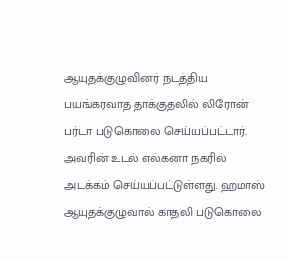ஆயுதக்குழுவினர் நடத்திய பயங்கரவாத தாக்குதலில் லிரோன் பர்டா படுகொலை செய்யப்பட்டார். அவரின் உடல் எல்கனா நகரில் அடக்கம் செய்யப்பட்டுள்ளது. ஹமாஸ் ஆயுதக்குழுவால் காதலி படுகொலை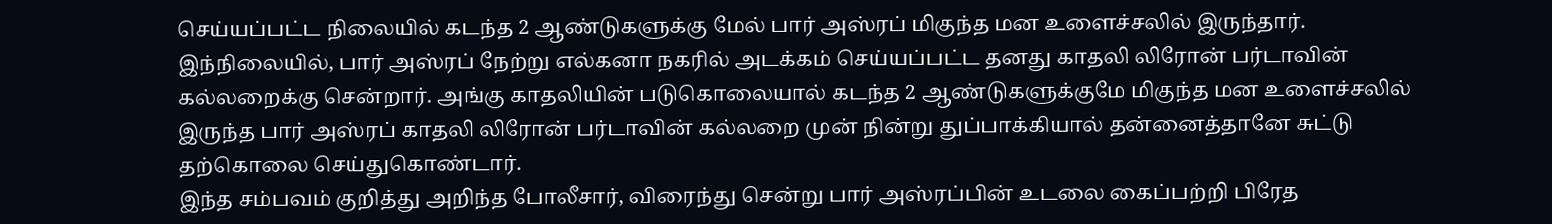செய்யப்பட்ட நிலையில் கடந்த 2 ஆண்டுகளுக்கு மேல் பார் அஸ்ரப் மிகுந்த மன உளைச்சலில் இருந்தார்.
இந்நிலையில், பார் அஸ்ரப் நேற்று எல்கனா நகரில் அடக்கம் செய்யப்பட்ட தனது காதலி லிரோன் பர்டாவின் கல்லறைக்கு சென்றார். அங்கு காதலியின் படுகொலையால் கடந்த 2 ஆண்டுகளுக்குமே மிகுந்த மன உளைச்சலில் இருந்த பார் அஸ்ரப் காதலி லிரோன் பர்டாவின் கல்லறை முன் நின்று துப்பாக்கியால் தன்னைத்தானே சுட்டு தற்கொலை செய்துகொண்டார்.
இந்த சம்பவம் குறித்து அறிந்த போலீசார், விரைந்து சென்று பார் அஸ்ரப்பின் உடலை கைப்பற்றி பிரேத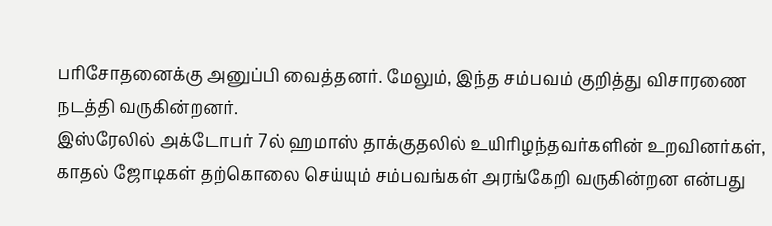பரிசோதனைக்கு அனுப்பி வைத்தனர். மேலும், இந்த சம்பவம் குறித்து விசாரணை நடத்தி வருகின்றனர்.
இஸ்ரேலில் அக்டோபர் 7ல் ஹமாஸ் தாக்குதலில் உயிரிழந்தவர்களின் உறவினர்கள், காதல் ஜோடிகள் தற்கொலை செய்யும் சம்பவங்கள் அரங்கேறி வருகின்றன என்பது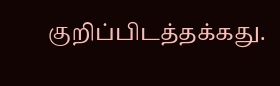குறிப்பிடத்தக்கது.